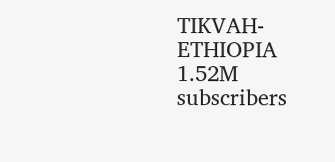TIKVAH-ETHIOPIA
1.52M subscribers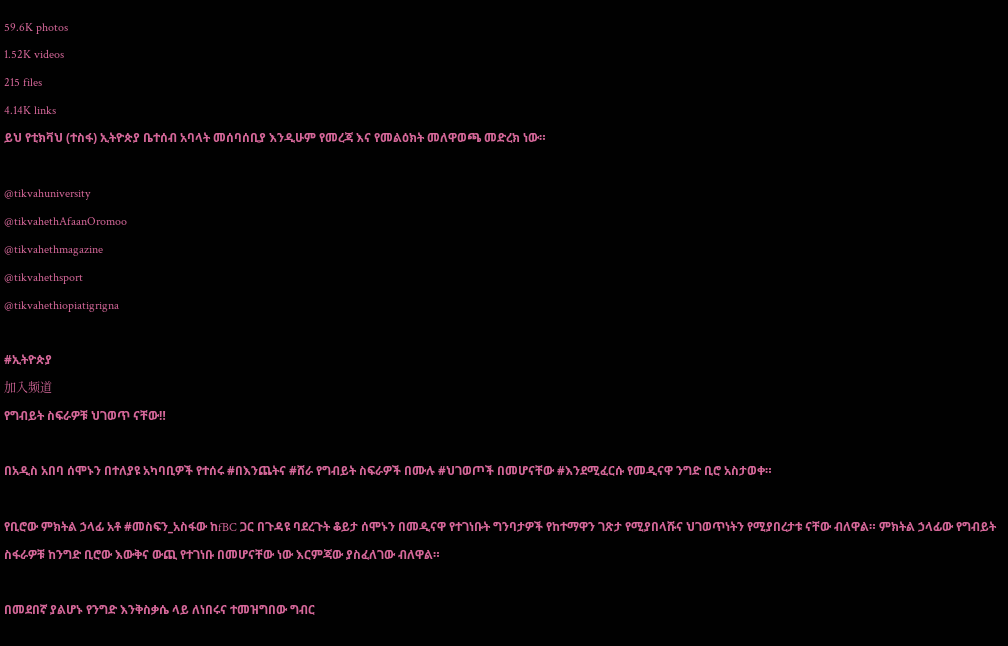59.6K photos
1.52K videos
215 files
4.14K links
ይህ የቲክቫህ (ተስፋ) ኢትዮጵያ ቤተሰብ አባላት መሰባሰቢያ እንዲሁም የመረጃ እና የመልዕክት መለዋወጫ መድረክ ነው።

@tikvahuniversity
@tikvahethAfaanOromoo
@tikvahethmagazine
@tikvahethsport
@tikvahethiopiatigrigna

#ኢትዮጵያ
加入频道
የግብይት ስፍራዎቹ ህገወጥ ናቸው‼

በአዲስ አበባ ሰሞኑን በተለያዩ አካባቢዎች የተሰሩ #በእንጨትና #ሸራ የግብይት ስፍራዎች በሙሉ #ህገወጦች በመሆናቸው #እንደሚፈርሱ የመዲናዋ ንግድ ቢሮ አስታወቀ።

የቢሮው ምክትል ኃላፊ አቶ #መስፍን_አስፋው ከfBC ጋር በጉዳዩ ባደረጉት ቆይታ ሰሞኑን በመዲናዋ የተገነቡት ግንባታዎች የከተማዋን ገጽታ የሚያበላሹና ህገወጥነትን የሚያበረታቱ ናቸው ብለዋል። ምክትል ኃላፊው የግብይት ስፋራዎቹ ከንግድ ቢሮው እውቅና ውጪ የተገነቡ በመሆናቸው ነው እርምጃው ያስፈለገው ብለዋል።

በመደበኛ ያልሆኑ የንግድ እንቅስቃሴ ላይ ለነበሩና ተመዝግበው ግብር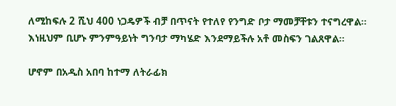ለሚከፍሉ 2 ሺህ 400 ነጋዴዎች ብቻ በጥናት የተለየ የንግድ ቦታ ማመቻቸቱን ተናግረዋል። እነዚህም ቢሆኑ ምንምዓይነት ግንባታ ማካሄድ እንደማይችሉ አቶ መስፍን ገልጸዋል።

ሆኖም በአዲስ አበባ ከተማ ለትራፊክ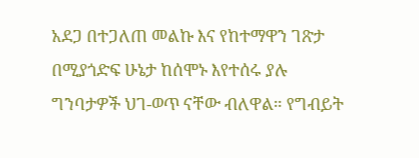አደጋ በተጋለጠ መልኩ እና የከተማዋን ገጽታ በሚያጎድፍ ሁኔታ ከሰሞኑ እየተሰሩ ያሉ ግንባታዎች ህገ-ወጥ ናቸው ብለዋል። የግብይት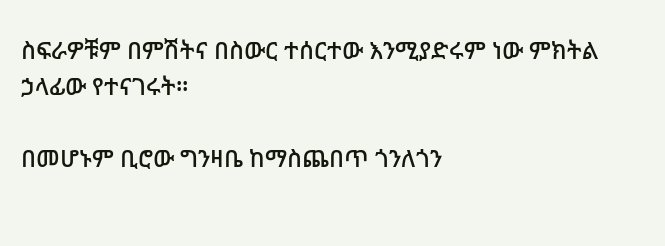ስፍራዎቹም በምሽትና በስውር ተሰርተው እንሚያድሩም ነው ምክትል ኃላፊው የተናገሩት።

በመሆኑም ቢሮው ግንዛቤ ከማስጨበጥ ጎንለጎን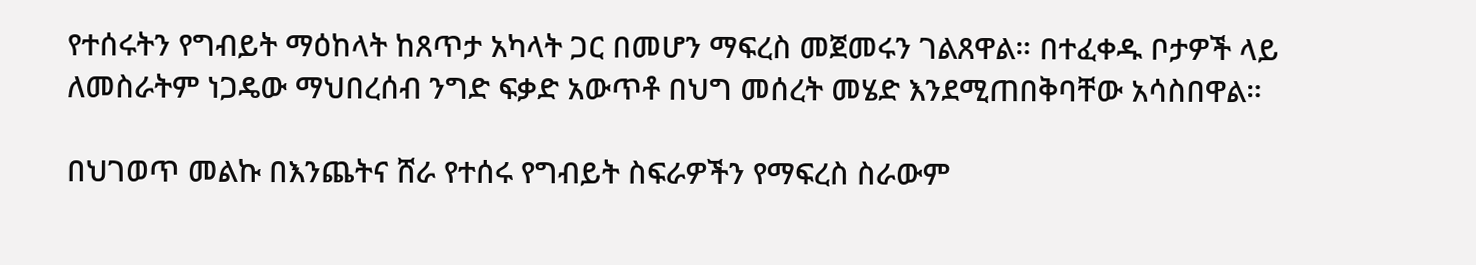የተሰሩትን የግብይት ማዕከላት ከጸጥታ አካላት ጋር በመሆን ማፍረስ መጀመሩን ገልጸዋል። በተፈቀዱ ቦታዎች ላይ ለመስራትም ነጋዴው ማህበረሰብ ንግድ ፍቃድ አውጥቶ በህግ መሰረት መሄድ እንደሚጠበቅባቸው አሳስበዋል።

በህገወጥ መልኩ በእንጨትና ሸራ የተሰሩ የግብይት ስፍራዎችን የማፍረስ ስራውም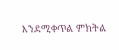እንደሚቀጥል ምክትል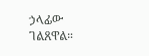ኃላፊው ገልጸዋል።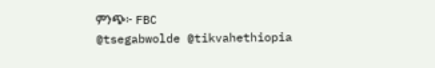ምንጭ፦ FBC
@tsegabwolde @tikvahethiopia